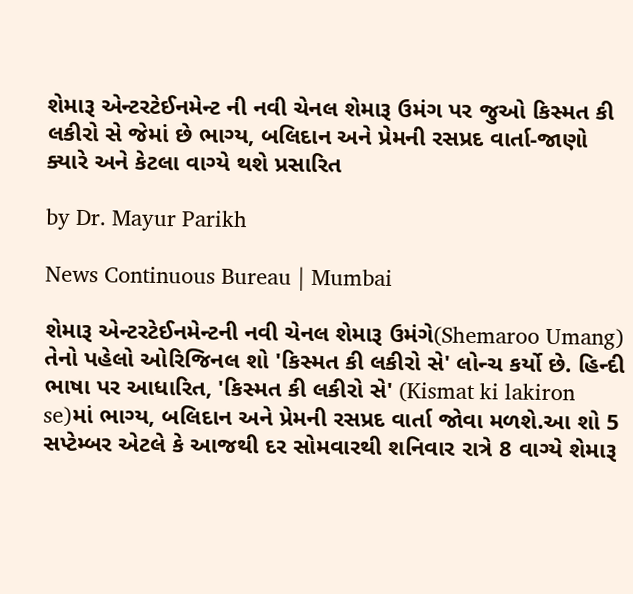શેમારૂ એન્ટરટેઈનમેન્ટ ની નવી ચેનલ શેમારૂ ઉમંગ પર જુઓ કિસ્મત કી લકીરો સે જેમાં છે ભાગ્ય, બલિદાન અને પ્રેમની રસપ્રદ વાર્તા-જાણો ક્યારે અને કેટલા વાગ્યે થશે પ્રસારિત

by Dr. Mayur Parikh

News Continuous Bureau | Mumbai

શેમારૂ એન્ટરટેઈનમેન્ટની નવી ચેનલ શેમારૂ ઉમંગે(Shemaroo Umang) તેનો પહેલો ઓરિજિનલ શો 'કિસ્મત કી લકીરો સે' લોન્ચ કર્યો છે. હિન્દી ભાષા પર આધારિત, 'કિસ્મત કી લકીરો સે' (Kismat ki lakiron se)માં ભાગ્ય, બલિદાન અને પ્રેમની રસપ્રદ વાર્તા જોવા મળશે.આ શો 5 સપ્ટેમ્બર એટલે કે આજથી દર સોમવારથી શનિવાર રાત્રે 8 વાગ્યે શેમારૂ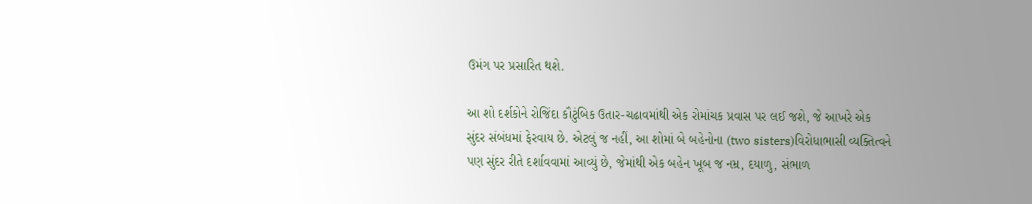ઉમંગ પર પ્રસારિત થશે.

આ શો દર્શકોને રોજિંદા કૌટુંબિક ઉતાર-ચઢાવમાંથી એક રોમાંચક પ્રવાસ પર લઈ જશે, જે આખરે એક સુંદર સંબંધમાં ફેરવાય છે. એટલું જ નહીં, આ શોમાં બે બહેનોના (two sisters)વિરોધાભાસી વ્યક્તિત્વને પણ સુંદર રીતે દર્શાવવામાં આવ્યું છે, જેમાંથી એક બહેન ખૂબ જ નમ્ર, દયાળુ, સંભાળ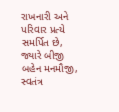રાખનારી અને પરિવાર પ્રત્યે સમર્પિત છે, જ્યારે બીજી બહેન મનમૌજી, સ્વતંત્ર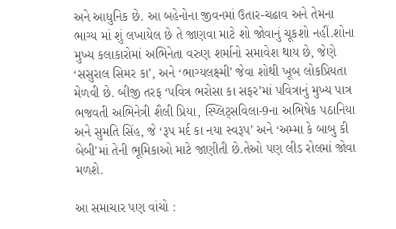અને આધુનિક છે. આ બહેનોના જીવનમાં ઉતાર-ચઢાવ અને તેમના ભાગ્ય માં શું લખાયેલ છે તે જાણવા માટે શો જોવાનું ચૂકશો નહીં.શોના મુખ્ય કલાકારોમાં અભિનેતા વરુણ શર્માનો સમાવેશ થાય છે, જેણે ‘સસુરાલ સિમર કા’, અને ‘ભાગ્યલક્ષ્મી’ જેવા શોથી ખૂબ લોકપ્રિયતા મેળવી છે. બીજી તરફ ‘પવિત્ર ભરોસા કા સફર’માં પવિત્રાનું મુખ્ય પાત્ર ભજવતી અભિનેત્રી શૈલી પ્રિયા, સ્પ્લિટ્સવિલા-9ના અભિષેક પઠાનિયા અને સુમતિ સિંહ, જે ‘રૂપ મર્દ કા નયા સ્વરૂપ’ અને ‘અમ્મા કે બાબુ કી બેબી’માં તેની ભૂમિકાઓ માટે જાણીતી છે.તેઓ પણ લીડ રોલમાં જોવા મળશે.

આ સમાચાર પણ વાંચો :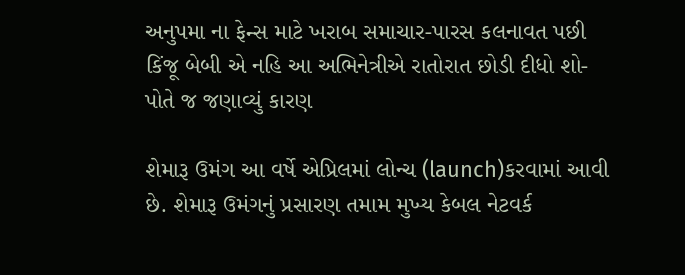અનુપમા ના ફેન્સ માટે ખરાબ સમાચાર-પારસ કલનાવત પછી કિંજૂ બેબી એ નહિ આ અભિનેત્રીએ રાતોરાત છોડી દીધો શો-પોતે જ જણાવ્યું કારણ

શેમારૂ ઉમંગ આ વર્ષે એપ્રિલમાં લોન્ચ (launch)કરવામાં આવી છે. શેમારૂ ઉમંગનું પ્રસારણ તમામ મુખ્ય કેબલ નેટવર્ક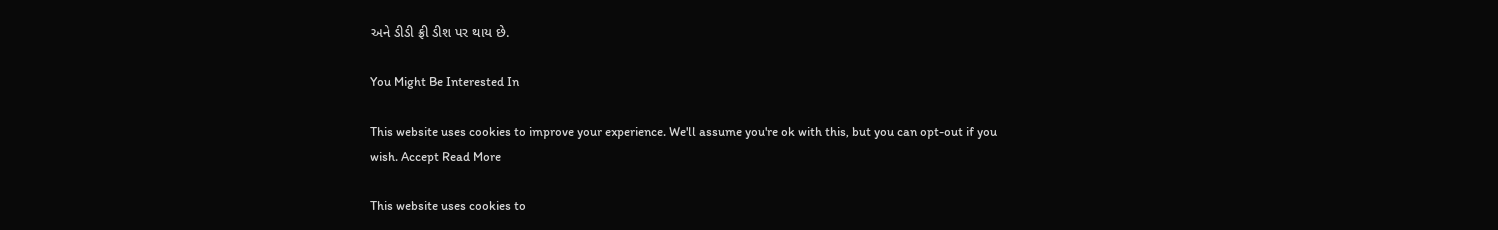અને ડીડી ફ્રી ડીશ પર થાય છે.

You Might Be Interested In

This website uses cookies to improve your experience. We'll assume you're ok with this, but you can opt-out if you wish. Accept Read More

This website uses cookies to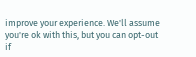improve your experience. We'll assume you're ok with this, but you can opt-out if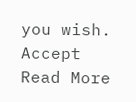you wish. Accept Read More